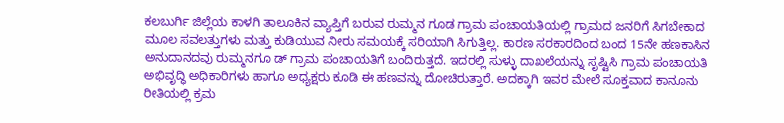ಕಲಬುರ್ಗಿ ಜಿಲ್ಲೆಯ ಕಾಳಗಿ ತಾಲೂಕಿನ ವ್ಯಾಪ್ತಿಗೆ ಬರುವ ರುಮ್ಮನ ಗೂಡ ಗ್ರಾಮ ಪಂಚಾಯತಿಯಲ್ಲಿ ಗ್ರಾಮದ ಜನರಿಗೆ ಸಿಗಬೇಕಾದ ಮೂಲ ಸವಲತ್ತುಗಳು ಮತ್ತು ಕುಡಿಯುವ ನೀರು ಸಮಯಕ್ಕೆ ಸರಿಯಾಗಿ ಸಿಗುತ್ತಿಲ್ಲ. ಕಾರಣ ಸರಕಾರದಿಂದ ಬಂದ 15ನೇ ಹಣಕಾಸಿನ ಅನುದಾನದವು ರುಮ್ಮನಗೂ ಡ್ ಗ್ರಾಮ ಪಂಚಾಯತಿಗೆ ಬಂದಿರುತ್ತದೆ. ಇದರಲ್ಲಿ ಸುಳ್ಳು ದಾಖಲೆಯನ್ನು ಸೃಷ್ಟಿಸಿ ಗ್ರಾಮ ಪಂಚಾಯತಿ ಅಭಿವೃದ್ಧಿ ಅಧಿಕಾರಿಗಳು ಹಾಗೂ ಅಧ್ಯಕ್ಷರು ಕೂಡಿ ಈ ಹಣವನ್ನು ದೋಚಿರುತ್ತಾರೆ. ಅದಕ್ಕಾಗಿ ಇವರ ಮೇಲೆ ಸೂಕ್ತವಾದ ಕಾನೂನು ರೀತಿಯಲ್ಲಿ ಕ್ರಮ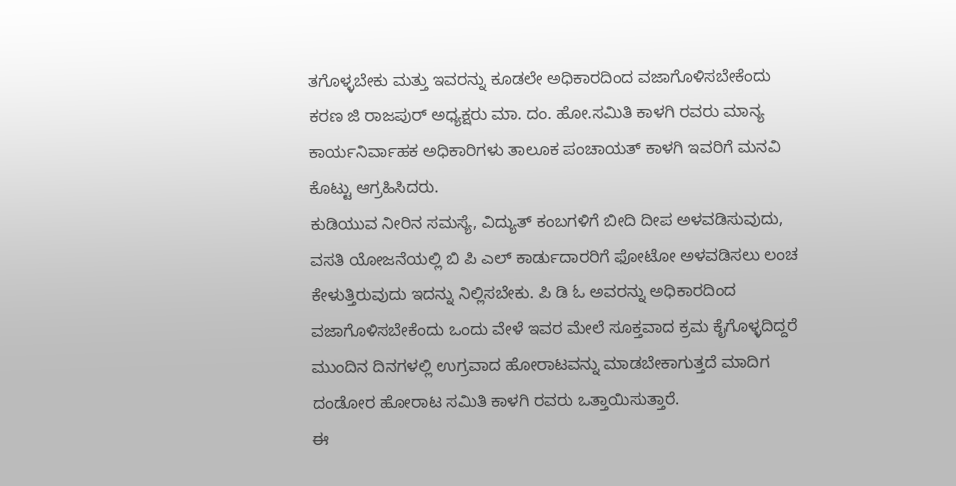ತಗೊಳ್ಳಬೇಕು ಮತ್ತು ಇವರನ್ನು ಕೂಡಲೇ ಅಧಿಕಾರದಿಂದ ವಜಾಗೊಳಿಸಬೇಕೆಂದು ಕರಣ ಜಿ ರಾಜಪುರ್ ಅಧ್ಯಕ್ಷರು ಮಾ. ದಂ. ಹೋ.ಸಮಿತಿ ಕಾಳಗಿ ರವರು ಮಾನ್ಯ ಕಾರ್ಯನಿರ್ವಾಹಕ ಅಧಿಕಾರಿಗಳು ತಾಲೂಕ ಪಂಚಾಯತ್ ಕಾಳಗಿ ಇವರಿಗೆ ಮನವಿ ಕೊಟ್ಟು ಆಗ್ರಹಿಸಿದರು.
ಕುಡಿಯುವ ನೀರಿನ ಸಮಸ್ಯೆ, ವಿದ್ಯುತ್ ಕಂಬಗಳಿಗೆ ಬೀದಿ ದೀಪ ಅಳವಡಿಸುವುದು, ವಸತಿ ಯೋಜನೆಯಲ್ಲಿ ಬಿ ಪಿ ಎಲ್ ಕಾರ್ಡುದಾರರಿಗೆ ಫೋಟೋ ಅಳವಡಿಸಲು ಲಂಚ ಕೇಳುತ್ತಿರುವುದು ಇದನ್ನು ನಿಲ್ಲಿಸಬೇಕು. ಪಿ ಡಿ ಓ ಅವರನ್ನು ಅಧಿಕಾರದಿಂದ ವಜಾಗೊಳಿಸಬೇಕೆಂದು ಒಂದು ವೇಳೆ ಇವರ ಮೇಲೆ ಸೂಕ್ತವಾದ ಕ್ರಮ ಕೈಗೊಳ್ಳದಿದ್ದರೆ ಮುಂದಿನ ದಿನಗಳಲ್ಲಿ ಉಗ್ರವಾದ ಹೋರಾಟವನ್ನು ಮಾಡಬೇಕಾಗುತ್ತದೆ ಮಾದಿಗ ದಂಡೋರ ಹೋರಾಟ ಸಮಿತಿ ಕಾಳಗಿ ರವರು ಒತ್ತಾಯಿಸುತ್ತಾರೆ.
ಈ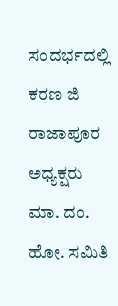ಸಂದರ್ಭದಲ್ಲಿ ಕರಣ ಜಿ ರಾಜಾಪೂರ ಅಧ್ಯಕ್ಷರು ಮಾ. ದಂ. ಹೋ. ಸಮಿತಿ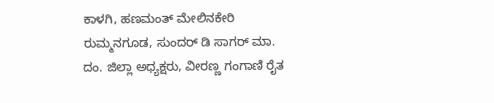ಕಾಳಗಿ, ಹಣಮಂತ್ ಮೇಲಿನಕೇರಿ ರುಮ್ಮನಗೂಡ, ಸುಂದರ್ ಡಿ ಸಾಗರ್ ಮಾ. ದಂ. ಜಿಲ್ಲಾ ಅಧ್ಯಕ್ಷರು, ವೀರಣ್ಣ ಗಂಗಾಣಿ ರೈತ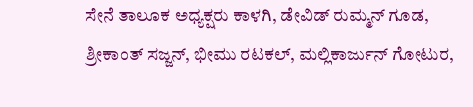ಸೇನೆ ತಾಲೂಕ ಅಧ್ಯಕ್ಷರು ಕಾಳಗಿ, ಡೇವಿಡ್ ರುಮ್ಮನ್ ಗೂಡ, ಶ್ರೀಕಾಂತ್ ಸಜ್ಜನ್, ಭೀಮು ರಟಕಲ್, ಮಲ್ಲಿಕಾರ್ಜುನ್ ಗೋಟುರ,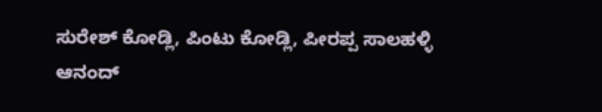ಸುರೇಶ್ ಕೋಡ್ಲಿ, ಪಿಂಟು ಕೋಡ್ಲಿ, ಪೀರಪ್ಪ ಸಾಲಹಳ್ಳಿ ಆನಂದ್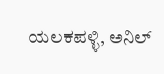ಯಲಕಪಳ್ಳಿ, ಅನಿಲ್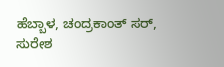ಹೆಬ್ಬಾಳ, ಚಂದ್ರಕಾಂತ್ ಸರ್, ಸುರೇಶ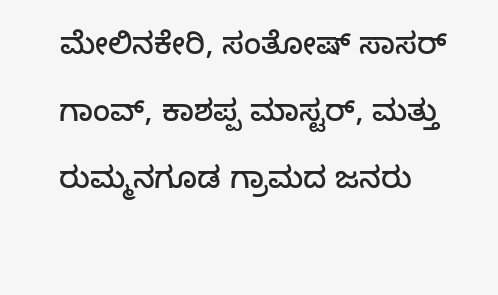ಮೇಲಿನಕೇರಿ, ಸಂತೋಷ್ ಸಾಸರ್ ಗಾಂವ್, ಕಾಶಪ್ಪ ಮಾಸ್ಟರ್, ಮತ್ತು ರುಮ್ಮನಗೂಡ ಗ್ರಾಮದ ಜನರು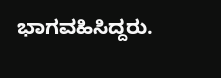ಭಾಗವಹಿಸಿದ್ದರು.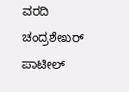ವರದಿ ಚಂದ್ರಶೇಖರ್ ಪಾಟೀಲ್